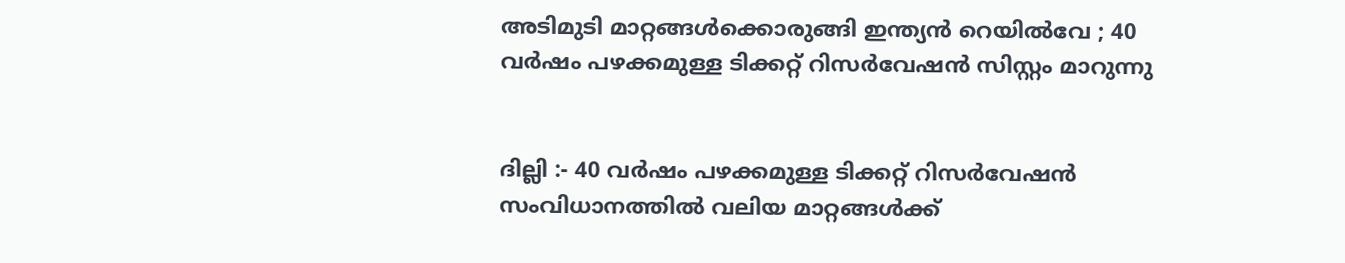അടിമുടി മാറ്റങ്ങൾക്കൊരുങ്ങി ഇന്ത്യൻ റെയിൽവേ ; 40 വർഷം പഴക്കമുള്ള ടിക്കറ്റ് റിസ‌‌ർവേഷൻ സിസ്റ്റം മാറുന്നു


ദില്ലി :- 40 വർഷം പഴക്കമുള്ള ടിക്കറ്റ് റിസർവേഷൻ സംവിധാനത്തിൽ വലിയ മാറ്റങ്ങൾക്ക്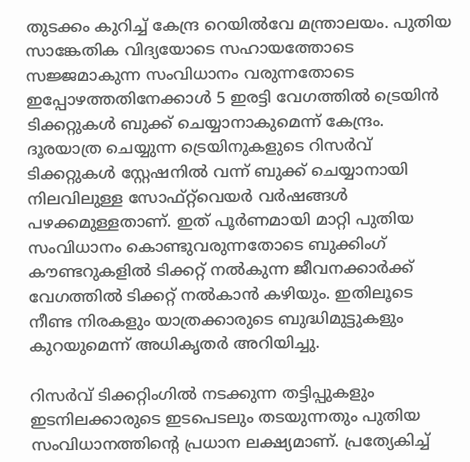തുടക്കം കുറിച്ച് കേന്ദ്ര റെയിൽവേ മന്ത്രാലയം. പുതിയ സാങ്കേതിക വിദ്യയോടെ സഹായത്തോടെ സജ്ജമാകുന്ന സംവിധാനം വരുന്നതോടെ ഇപ്പോഴത്തതിനേക്കാൾ 5 ഇരട്ടി വേഗത്തിൽ ട്രെയിൻ ടിക്കറ്റുകൾ ബുക്ക് ചെയ്യാനാകുമെന്ന് കേന്ദ്രം. ദൂരയാത്ര ചെയ്യുന്ന ട്രെയിനുകളുടെ റിസർവ് ടിക്കറ്റുകൾ സ്റ്റേഷനിൽ വന്ന് ബുക്ക് ചെയ്യാനായി നിലവിലുള്ള സോഫ്റ്റ്‌വെയർ വ‌‍‌‌ർഷങ്ങൾ പഴക്കമുള്ളതാണ്. ഇത് പൂർണമായി മാറ്റി പുതിയ സംവിധാനം കൊണ്ടുവരുന്നതോടെ ബുക്കിംഗ് കൗണ്ടറുകളിൽ ടിക്കറ്റ് നൽകുന്ന ജീവനക്കാർക്ക് വേഗത്തിൽ ടിക്കറ്റ് നൽകാൻ കഴിയും. ഇതിലൂടെ നീണ്ട നിരകളും യാത്രക്കാരുടെ ബുദ്ധിമുട്ടുകളും കുറയുമെന്ന് അധികൃതർ അറിയിച്ചു.

റിസർവ് ടിക്കറ്റിംഗിൽ നടക്കുന്ന തട്ടിപ്പുകളും ഇടനിലക്കാരുടെ ഇടപെടലും തടയുന്നതും പുതിയ സംവിധാനത്തിന്റെ പ്രധാന ലക്ഷ്യമാണ്. പ്രത്യേകിച്ച്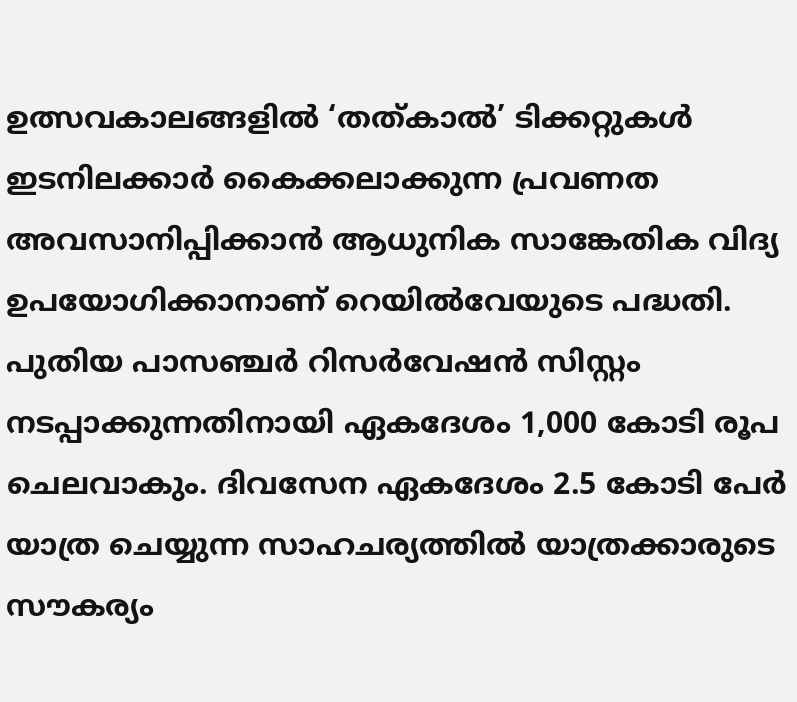ഉത്സവകാലങ്ങളിൽ ‘തത്‌കാൽ’ ടിക്കറ്റുകൾ ഇടനിലക്കാർ കൈക്കലാക്കുന്ന പ്രവണത അവസാനിപ്പിക്കാൻ ആധുനിക സാങ്കേതിക വിദ്യ ഉപയോഗിക്കാനാണ് റെയിൽവേയുടെ പദ്ധതി. പുതിയ പാസഞ്ചർ റിസർവേഷൻ സിസ്റ്റം നടപ്പാക്കുന്നതിനായി ഏകദേശം 1,000 കോടി രൂപ ചെലവാകും. ദിവസേന ഏകദേശം 2.5 കോടി പേർ യാത്ര ചെയ്യുന്ന സാഹചര്യത്തിൽ യാത്രക്കാരുടെ സൗകര്യം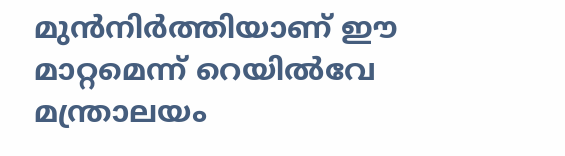മുൻനിർത്തിയാണ് ഈ മാറ്റമെന്ന് റെയിൽവേ മന്ത്രാലയം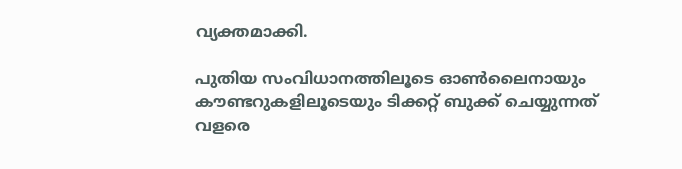വ്യക്തമാക്കി.

പുതിയ സംവിധാനത്തിലൂടെ ഓൺലൈനായും കൗണ്ടറുകളിലൂടെയും ടിക്കറ്റ് ബുക്ക് ചെയ്യുന്നത് വളരെ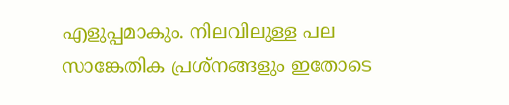എളുപ്പമാകും. നിലവിലുള്ള പല സാങ്കേതിക പ്രശ്നങ്ങളും ഇതോടെ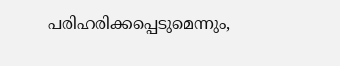പരിഹരിക്കപ്പെടുമെന്നും,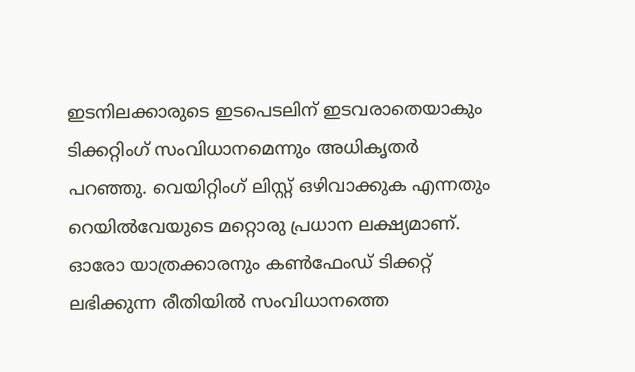ഇടനിലക്കാരുടെ ഇടപെടലിന് ഇടവരാതെയാകും ടിക്കറ്റിംഗ് സംവിധാനമെന്നും അധികൃതർ പറഞ്ഞു. വെയിറ്റിംഗ് ലിസ്റ്റ് ഒഴിവാക്കുക എന്നതും റെയിൽവേയുടെ മറ്റൊരു പ്രധാന ലക്ഷ്യമാണ്. ഓരോ യാത്രക്കാരനും കൺഫേംഡ് ടിക്കറ്റ് ലഭിക്കുന്ന രീതിയിൽ സംവിധാനത്തെ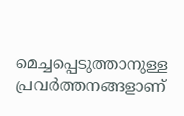മെച്ചപ്പെടുത്താനുള്ള പ്രവർത്തനങ്ങളാണ്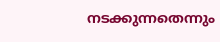നടക്കുന്നതെന്നും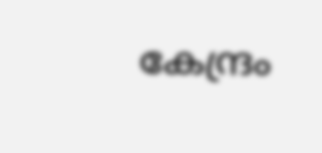കേന്ദ്രം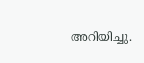അറിയിച്ചു.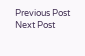Previous Post Next Post